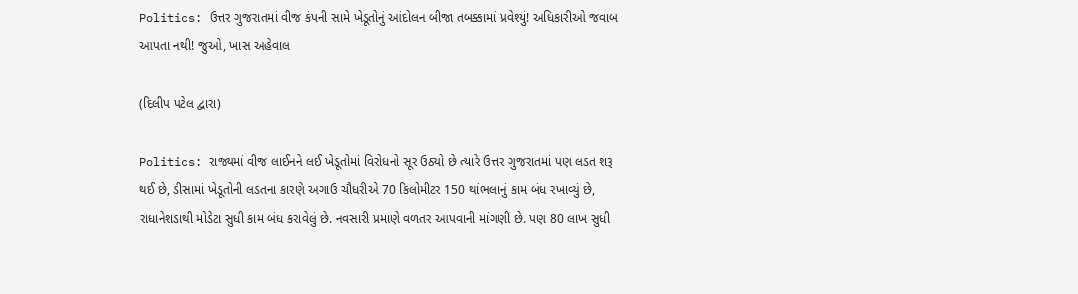Politics: ઉત્તર ગુજરાતમાં વીજ કંપની સામે ખેડૂતોનું આંદોલન બીજા તબક્કામાં પ્રવેશ્યું! અધિકારીઓ જવાબ આપતા નથી! જુઓ, ખાસ અહેવાલ

(દિલીપ પટેલ દ્વારા)

Politics: રાજ્યમાં વીજ લાઈનને લઈ ખેડૂતોમાં વિરોધનો સૂર ઉઠ્યો છે ત્યારે ઉત્તર ગુજરાતમાં પણ લડત શરૂ થઈ છે, ડીસામાં ખેડૂતોની લડતના કારણે અગાઉ ચૌધરીએ 70 કિલોમીટર 150 થાંભલાનું કામ બંધ રખાવ્યું છે, રાધાનેશડાથી મોડેટા સુધી કામ બંધ કરાવેલું છે. નવસારી પ્રમાણે વળતર આપવાની માંગણી છે. પણ 80 લાખ સુધી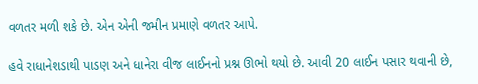વળતર મળી શકે છે. એન એની જમીન પ્રમાણે વળતર આપે.

હવે રાધાનેશડાથી પાડણ અને ધાનેરા વીજ લાઈનનો પ્રશ્ન ઊભો થયો છે. આવી 20 લાઈન પસાર થવાની છે,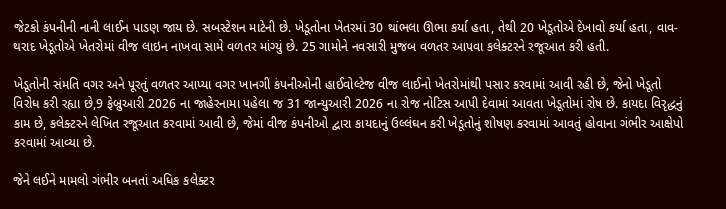જેટકો કંપનીની નાની લાઈન પાડણ જાય છે. સબસ્ટેશન માટેની છે. ખેડૂતોના ખેતરમાં 30 થાંભલા ઊભા કર્યા હતા, તેથી 20 ખેડૂતોએ દેખાવો કર્યા હતા, વાવ-થરાદ ખેડૂતોએ ખેતરોમાં વીજ લાઇન નાખવા સામે વળતર માંગ્યું છે. 25 ગામોને નવસારી મુજબ વળતર આપવા કલેક્ટરને રજૂઆત કરી હતી.

ખેડૂતોની સંમતિ વગર અને પૂરતું વળતર આપ્યા વગર ખાનગી કંપનીઓની હાઈવોલ્ટેજ વીજ લાઈનો ખેતરોમાંથી પસાર કરવામાં આવી રહી છે, જેનો ખેડૂતો વિરોધ કરી રહ્યા છે,9 ફેબ્રુઆરી 2026 ના જાહેરનામા પહેલા જ 31 જાન્યુઆરી 2026 ના રોજ નોટિસ આપી દેવામાં આવતા ખેડૂતોમાં રોષ છે. કાયદા વિરૃદ્ધનું કામ છે, કલેક્ટરને લેખિત રજૂઆત કરવામાં આવી છે, જેમાં વીજ કંપનીઓ દ્વારા કાયદાનું ઉલ્લંઘન કરી ખેડૂતોનું શોષણ કરવામાં આવતું હોવાના ગંભીર આક્ષેપો કરવામાં આવ્યા છે.

જેને લઈને મામલો ગંભીર બનતાં અધિક કલેક્ટર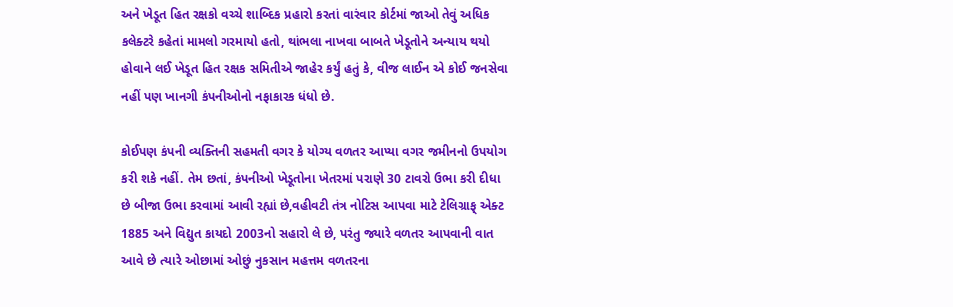અને ખેડૂત હિત રક્ષકો વચ્ચે શાબ્દિક પ્રહારો કરતાં વારંવાર કોર્ટમાં જાઓ તેવું અધિક કલેક્ટરે કહેતાં મામલો ગરમાયો હતો, થાંભલા નાખવા બાબતે ખેડૂતોને અન્યાય થયો હોવાને લઈ ખેડૂત હિત રક્ષક સમિતીએ જાહેર કર્યું હતું કે, વીજ લાઈન એ કોઈ જનસેવા નહીં પણ ખાનગી કંપનીઓનો નફાકારક ધંધો છે.

કોઈપણ કંપની વ્યક્તિની સહમતી વગર કે યોગ્ય વળતર આપ્યા વગર જમીનનો ઉપયોગ કરી શકે નહીં. તેમ છતાં, કંપનીઓ ખેડૂતોના ખેતરમાં પરાણે 30 ટાવરો ઉભા કરી દીધા છે બીજા ઉભા કરવામાં આવી રહ્યાં છે,વહીવટી તંત્ર નોટિસ આપવા માટે ટેલિગ્રાફ્ એક્ટ 1885 અને વિદ્યુત કાયદો 2003નો સહારો લે છે, પરંતુ જ્યારે વળતર આપવાની વાત આવે છે ત્યારે ઓછામાં ઓછું નુકસાન મહત્તમ વળતરના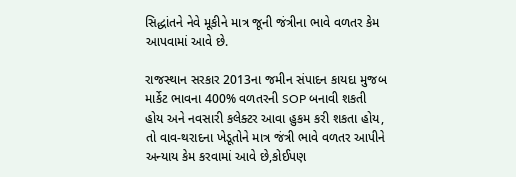સિદ્ધાંતને નેવે મૂકીને માત્ર જૂની જંત્રીના ભાવે વળતર કેમ આપવામાં આવે છે.

રાજસ્થાન સરકાર 2013ના જમીન સંપાદન કાયદા મુજબ માર્કેટ ભાવના 400% વળતરની SOP બનાવી શકતી હોય અને નવસારી કલેક્ટર આવા હુકમ કરી શકતા હોય, તો વાવ-થરાદના ખેડૂતોને માત્ર જંત્રી ભાવે વળતર આપીને અન્યાય કેમ કરવામાં આવે છે,કોઈપણ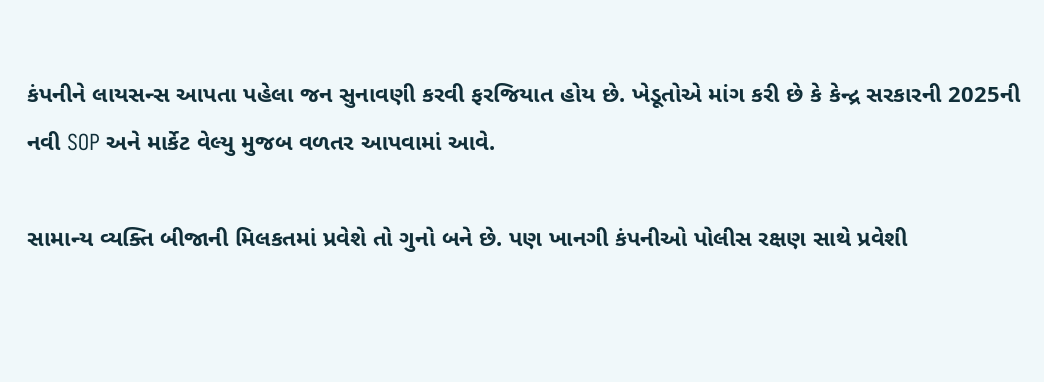કંપનીને લાયસન્સ આપતા પહેલા જન સુનાવણી કરવી ફરજિયાત હોય છે. ખેડૂતોએ માંગ કરી છે કે કેન્દ્ર સરકારની 2025ની નવી SOP અને માર્કેટ વેલ્યુ મુજબ વળતર આપવામાં આવે.

સામાન્ય વ્યક્તિ બીજાની મિલકતમાં પ્રવેશે તો ગુનો બને છે. પણ ખાનગી કંપનીઓ પોલીસ રક્ષણ સાથે પ્રવેશી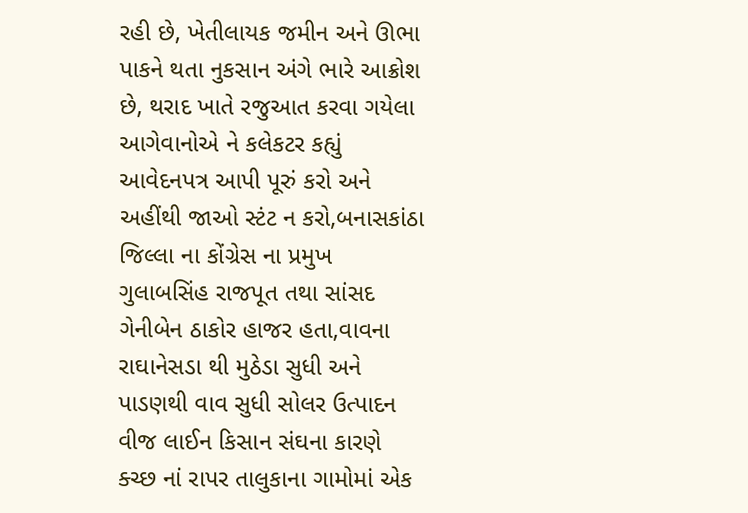રહી છે, ખેતીલાયક જમીન અને ઊભા પાકને થતા નુકસાન અંગે ભારે આક્રોશ છે, થરાદ ખાતે રજુઆત કરવા ગયેલા આગેવાનોએ ને કલેકટર કહ્યું આવેદનપત્ર આપી પૂરું કરો અને અહીંથી જાઓ સ્ટંટ ન કરો,બનાસકાંઠા જિલ્લા ના કોંગ્રેસ ના પ્રમુખ ગુલાબસિંહ રાજપૂત તથા સાંસદ ગેનીબેન ઠાકોર હાજર હતા,વાવના રાઘાનેસડા થી મુઠેડા સુધી અને પાડણથી વાવ સુધી સોલર ઉત્પાદન વીજ લાઈન કિસાન સંઘના કારણે ક્ચ્છ નાં રાપર તાલુકાના ગામોમાં એક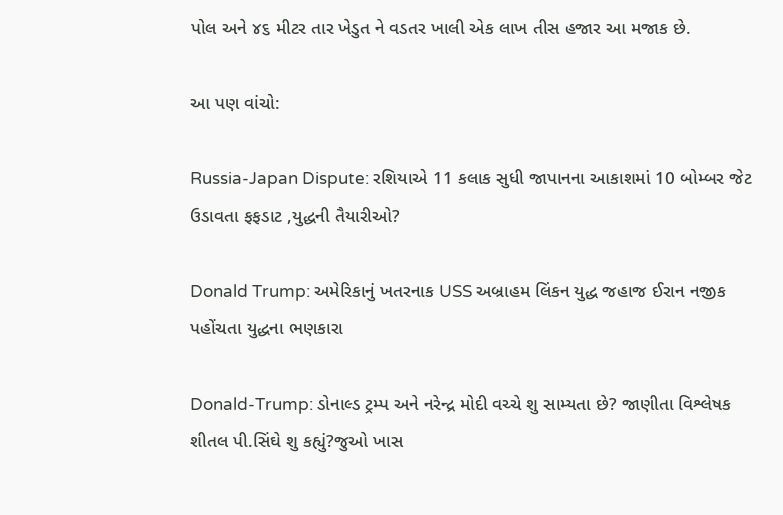પોલ અને ૪૬ મીટર તાર ખેડુત ને વડતર ખાલી એક લાખ તીસ હજાર આ મજાક છે.

આ પણ વાંચો:

Russia-Japan Dispute: રશિયાએ 11 કલાક સુધી જાપાનના આકાશમાં 10 બોમ્બર જેટ ઉડાવતા ફફડાટ ,યુદ્ધની તૈયારીઓ?

Donald Trump: અમેરિકાનું ખતરનાક USS અબ્રાહમ લિંકન યુદ્ધ જહાજ ઈરાન નજીક પહોંચતા યુદ્ધના ભણકારા

Donald-Trump: ડોનાલ્ડ ટ્રમ્પ અને નરેન્દ્ર મોદી વચ્ચે શુ સામ્યતા છે? જાણીતા વિશ્લેષક શીતલ પી.સિંઘે શુ કહ્યું?જુઓ ખાસ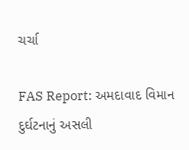ચર્ચા

FAS Report: અમદાવાદ વિમાન દુર્ઘટનાનું અસલી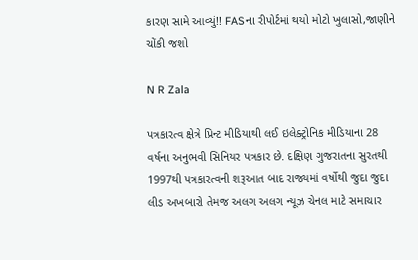કારણ સામે આવ્યું!! FASના રીપોર્ટમાં થયો મોટો ખુલાસો,જાણીને ચોંકી જશો

N R Zala

પત્રકારત્વ ક્ષેત્રે પ્રિન્ટ મીડિયાથી લઈ ઇલેક્ટ્રોનિક મીડિયાના 28 વર્ષના અનુભવી સિનિયર પત્રકાર છે. દક્ષિણ ગુજરાતના સુરતથી 1997થી પત્રકારત્વની શરૂઆત બાદ રાજ્યમાં વર્ષોથી જુદા જુદા લીડ અખબારો તેમજ અલગ અલગ ન્યૂઝ ચેનલ માટે સમાચાર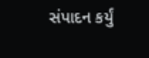સંપાદન કર્યું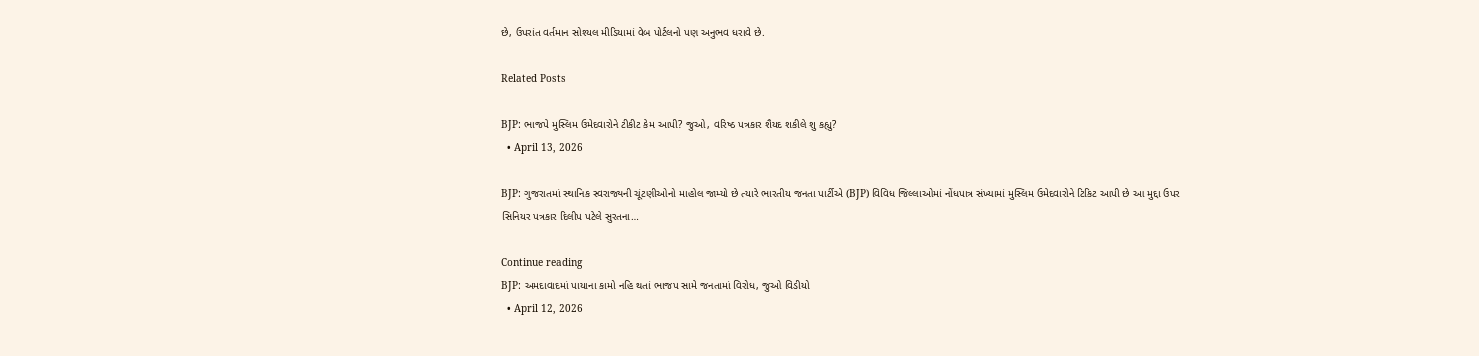છે, ઉપરાંત વર્તમાન સોશ્યલ મીડિયામાં વેબ પોર્ટલનો પણ અનુભવ ધરાવે છે.

Related Posts

BJP: ભાજપે મુસ્લિમ ઉમેદવારોને ટીકીટ કેમ આપી? જુઓ, વરિષ્ઠ પત્રકાર શૈયદ શકીલે શુ કહ્યુ?
  • April 13, 2026

BJP: ગુજરાતમાં સ્થાનિક સ્વરાજ્યની ચૂંટણીઓનો માહોલ જામ્યો છે ત્યારે ભારતીય જનતા પાર્ટીએ (BJP) વિવિધ જિલ્લાઓમાં નોંધપાત્ર સંખ્યામાં મુસ્લિમ ઉમેદવારોને ટિકિટ આપી છે આ મુદ્દા ઉપર સિનિયર પત્રકાર દિલીપ પટેલે સુરતના…

Continue reading
BJP: અમદાવાદમાં પાયાના કામો નહિ થતાં ભાજપ સામે જનતામાં વિરોધ, જુઓ વિડીયો
  • April 12, 2026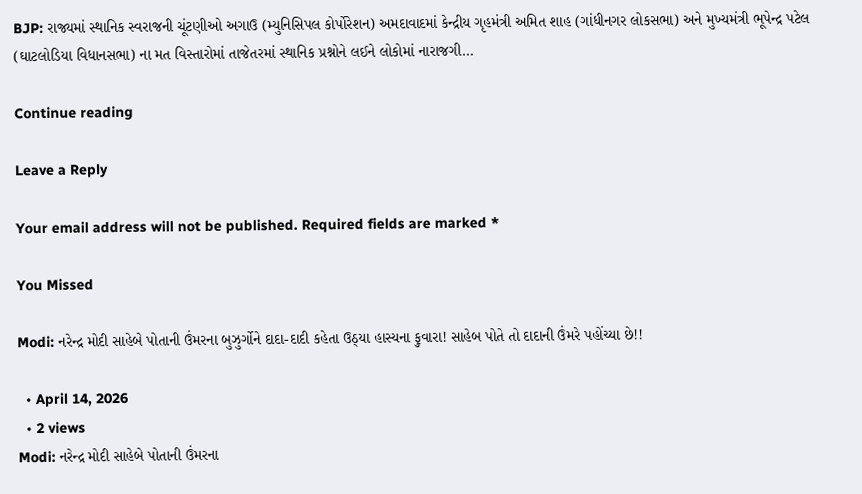BJP: રાજ્યમાં સ્થાનિક સ્વરાજની ચૂંટણીઓ અગાઉ (મ્યુનિસિપલ કોર્પોરેશન) અમદાવાદમાં કેન્દ્રીય ગૃહમંત્રી અમિત શાહ (ગાંધીનગર લોકસભા) અને મુખ્યમંત્રી ભૂપેન્દ્ર પટેલ (ઘાટલોડિયા વિધાનસભા) ના મત વિસ્તારોમાં તાજેતરમાં સ્થાનિક પ્રશ્નોને લઈને લોકોમાં નારાજગી…

Continue reading

Leave a Reply

Your email address will not be published. Required fields are marked *

You Missed

Modi: નરેન્દ્ર મોદી સાહેબે પોતાની ઉંમરના બુઝુર્ગોને દાદા-દાદી કહેતા ઉઠ્યા હાસ્યના ફુવારા! સાહેબ પોતે તો દાદાની ઉંમરે પહોંચ્યા છે!!

  • April 14, 2026
  • 2 views
Modi: નરેન્દ્ર મોદી સાહેબે પોતાની ઉંમરના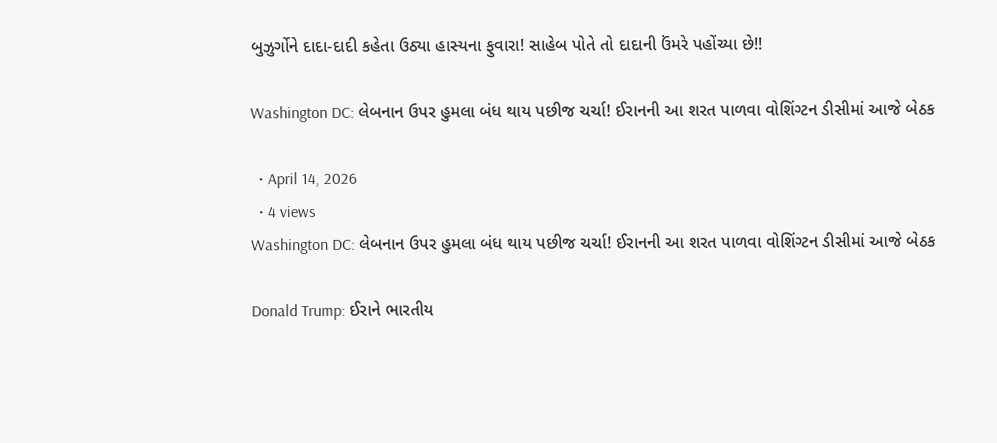બુઝુર્ગોને દાદા-દાદી કહેતા ઉઠ્યા હાસ્યના ફુવારા! સાહેબ પોતે તો દાદાની ઉંમરે પહોંચ્યા છે!!

Washington DC: લેબનાન ઉપર હુમલા બંધ થાય પછીજ ચર્ચા! ઈરાનની આ શરત પાળવા વોશિંગ્ટન ડીસીમાં આજે બેઠક

  • April 14, 2026
  • 4 views
Washington DC: લેબનાન ઉપર હુમલા બંધ થાય પછીજ ચર્ચા! ઈરાનની આ શરત પાળવા વોશિંગ્ટન ડીસીમાં આજે બેઠક

Donald Trump: ઈરાને ભારતીય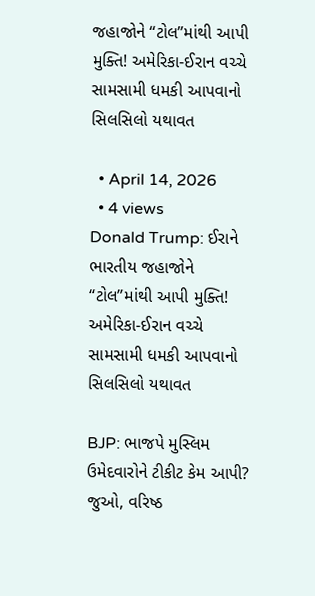જહાજોને “ટોલ”માંથી આપી મુક્તિ! અમેરિકા-ઈરાન વચ્ચે સામસામી ધમકી આપવાનો સિલસિલો યથાવત

  • April 14, 2026
  • 4 views
Donald Trump: ઈરાને ભારતીય જહાજોને “ટોલ”માંથી આપી મુક્તિ! અમેરિકા-ઈરાન વચ્ચે સામસામી ધમકી આપવાનો સિલસિલો યથાવત

BJP: ભાજપે મુસ્લિમ ઉમેદવારોને ટીકીટ કેમ આપી? જુઓ, વરિષ્ઠ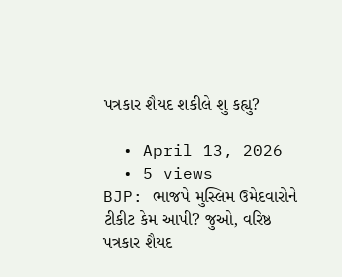પત્રકાર શૈયદ શકીલે શુ કહ્યુ?

  • April 13, 2026
  • 5 views
BJP: ભાજપે મુસ્લિમ ઉમેદવારોને ટીકીટ કેમ આપી? જુઓ, વરિષ્ઠ પત્રકાર શૈયદ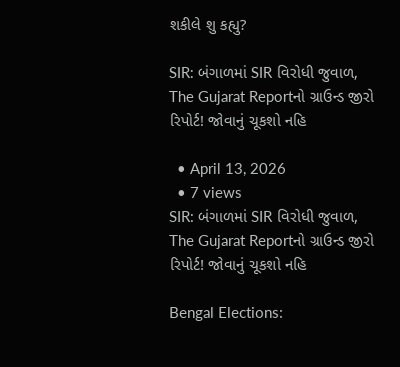શકીલે શુ કહ્યુ?

SIR: બંગાળમાં SIR વિરોધી જુવાળ, The Gujarat Reportનો ગ્રાઉન્ડ જીરો રિપોર્ટ! જોવાનું ચૂકશો નહિ

  • April 13, 2026
  • 7 views
SIR: બંગાળમાં SIR વિરોધી જુવાળ, The Gujarat Reportનો ગ્રાઉન્ડ જીરો રિપોર્ટ! જોવાનું ચૂકશો નહિ

Bengal Elections: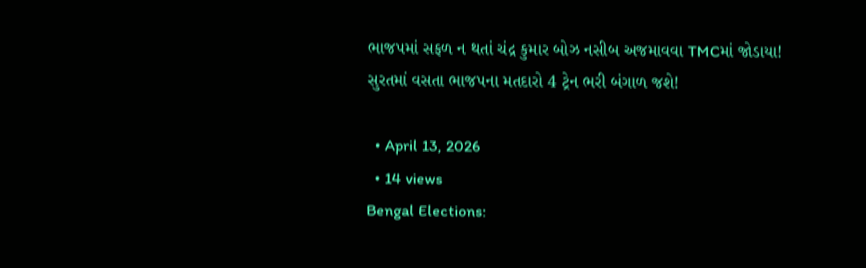ભાજપમાં સફળ ન થતાં ચંદ્ર કુમાર બોઝ નસીબ અજમાવવા TMCમાં જોડાયા! સુરતમાં વસતા ભાજપના મતદારો 4 ટ્રેન ભરી બંગાળ જશે!

  • April 13, 2026
  • 14 views
Bengal Elections: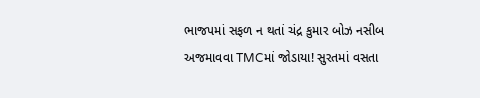ભાજપમાં સફળ ન થતાં ચંદ્ર કુમાર બોઝ નસીબ અજમાવવા TMCમાં જોડાયા! સુરતમાં વસતા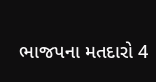ભાજપના મતદારો 4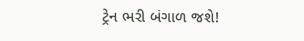ટ્રેન ભરી બંગાળ જશે!